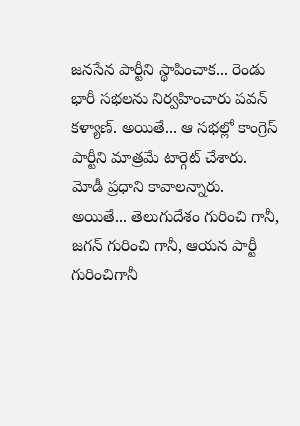జనసేన పార్టీని స్థాపించాక... రెండు భారీ సభలను నిర్వహించారు పవన్ కళ్యాణ్. అయితే... ఆ సభల్లో కాంగ్రెస్ పార్టీని మాత్రమే టార్గెట్ చేశారు. మోడీ ప్రధాని కావాలన్నారు. అయితే... తెలుగుదేశం గురించి గానీ, జగన్ గురించి గానీ, ఆయన పార్టీ గురించిగానీ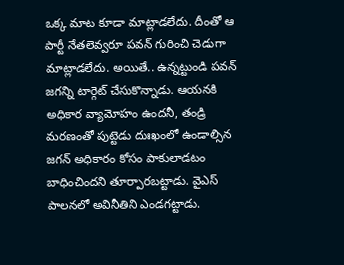ఒక్క మాట కూడా మాట్లాడలేదు. దీంతో ఆ పార్టీ నేతలెవ్వరూ పవన్ గురించి చెడుగా మాట్లాడలేదు. అయితే.. ఉన్నట్టుండి పవన్ జగన్ని టార్గెట్ చేసుకొన్నాడు. ఆయనకి అధికార వ్యామోహం ఉందనీ, తండ్రి మరణంతో పుట్టెడు దుఃఖంలో ఉండాల్సిన జగన్ అధికారం కోసం పాకులాడటం బాధించిందని తూర్పారబట్టాడు. వైఎస్ పాలనలో అవినీతిని ఎండగట్టాడు.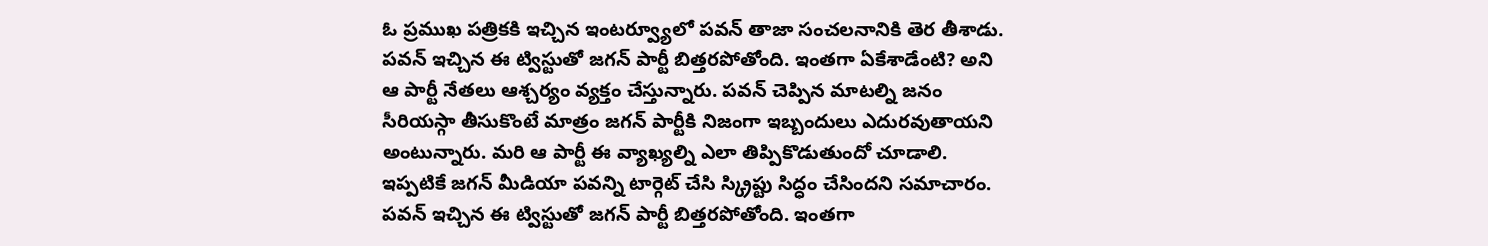ఓ ప్రముఖ పత్రికకి ఇచ్చిన ఇంటర్వ్యూలో పవన్ తాజా సంచలనానికి తెర తీశాడు.
పవన్ ఇచ్చిన ఈ ట్విస్టుతో జగన్ పార్టీ బిత్తరపోతోంది. ఇంతగా ఏకేశాడేంటి? అని ఆ పార్టీ నేతలు ఆశ్చర్యం వ్యక్తం చేస్తున్నారు. పవన్ చెప్పిన మాటల్ని జనం సీరియస్గా తీసుకొంటే మాత్రం జగన్ పార్టీకి నిజంగా ఇబ్బందులు ఎదురవుతాయని అంటున్నారు. మరి ఆ పార్టీ ఈ వ్యాఖ్యల్ని ఎలా తిప్పికొడుతుందో చూడాలి. ఇప్పటికే జగన్ మీడియా పవన్ని టార్గెట్ చేసి స్క్రిప్టు సిద్ధం చేసిందని సమాచారం.
పవన్ ఇచ్చిన ఈ ట్విస్టుతో జగన్ పార్టీ బిత్తరపోతోంది. ఇంతగా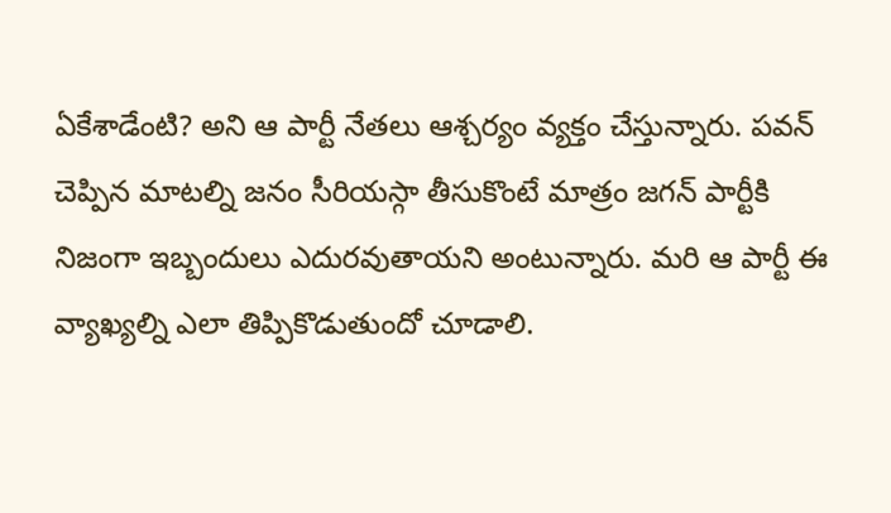ఏకేశాడేంటి? అని ఆ పార్టీ నేతలు ఆశ్చర్యం వ్యక్తం చేస్తున్నారు. పవన్ చెప్పిన మాటల్ని జనం సీరియస్గా తీసుకొంటే మాత్రం జగన్ పార్టీకి నిజంగా ఇబ్బందులు ఎదురవుతాయని అంటున్నారు. మరి ఆ పార్టీ ఈ వ్యాఖ్యల్ని ఎలా తిప్పికొడుతుందో చూడాలి.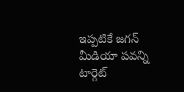ఇప్పటికే జగన్ మీడియా పవన్ని టార్గెట్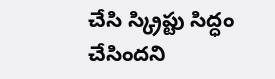చేసి స్క్రిప్టు సిద్ధం చేసిందని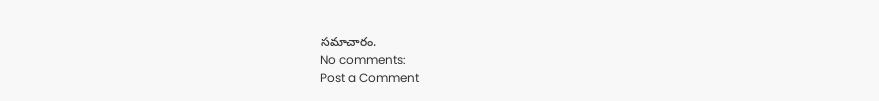సమాచారం.
No comments:
Post a Comment